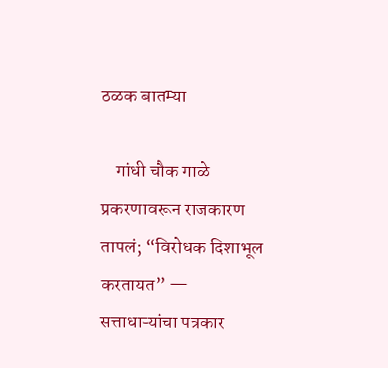ठळक बातम्या

    गांधी चौक गाळे प्रकरणावरून राजकारण तापलं; “विरोधक दिशाभूल करतायत” — सत्ताधाऱ्यांचा पत्रकार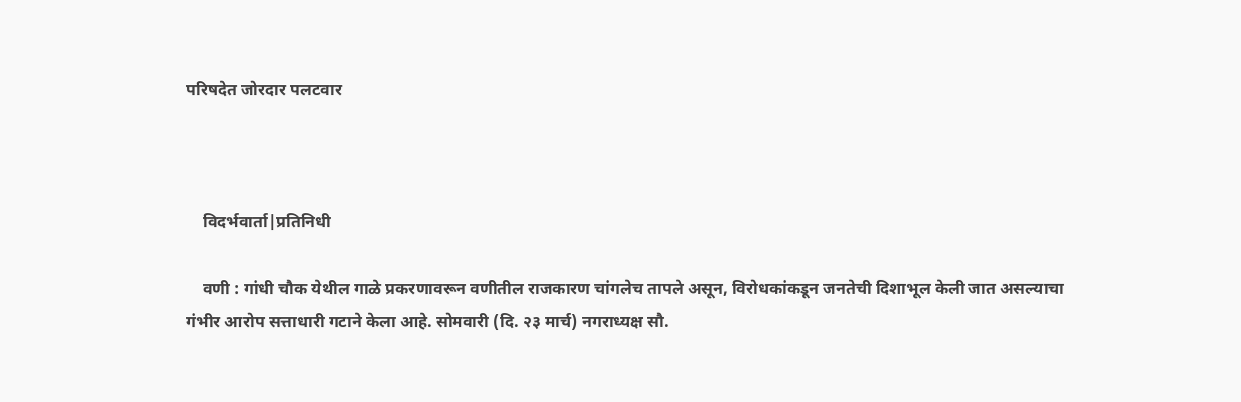परिषदेत जोरदार पलटवार



    विदर्भवार्ता|प्रतिनिधी

    वणी : गांधी चौक येथील गाळे प्रकरणावरून वणीतील राजकारण चांगलेच तापले असून, विरोधकांकडून जनतेची दिशाभूल केली जात असल्याचा गंभीर आरोप सत्ताधारी गटाने केला आहे. सोमवारी (दि. २३ मार्च) नगराध्यक्ष सौ.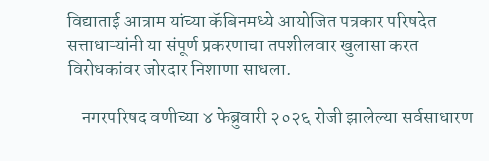विद्याताई आत्राम यांच्या कॅबिनमध्ये आयोजित पत्रकार परिषदेत सत्ताधाऱ्यांनी या संपूर्ण प्रकरणाचा तपशीलवार खुलासा करत विरोधकांवर जोरदार निशाणा साधला.

    नगरपरिषद वणीच्या ४ फेब्रुवारी २०२६ रोजी झालेल्या सर्वसाधारण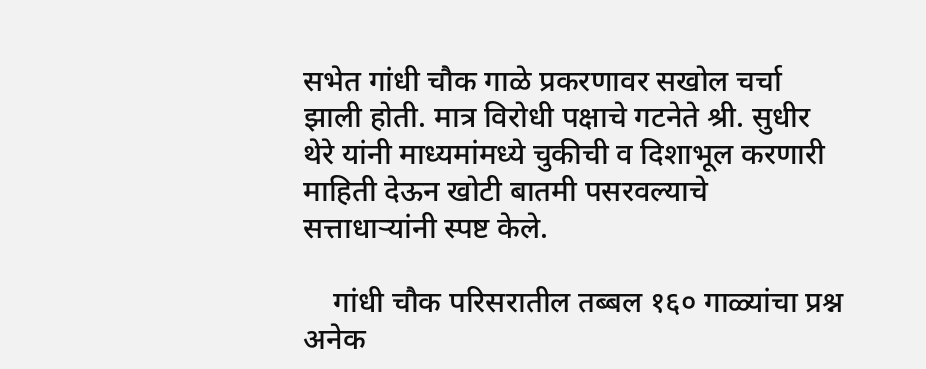सभेत गांधी चौक गाळे प्रकरणावर सखोल चर्चा झाली होती. मात्र विरोधी पक्षाचे गटनेते श्री. सुधीर थेरे यांनी माध्यमांमध्ये चुकीची व दिशाभूल करणारी माहिती देऊन खोटी बातमी पसरवल्याचे सत्ताधाऱ्यांनी स्पष्ट केले.

    गांधी चौक परिसरातील तब्बल १६० गाळ्यांचा प्रश्न अनेक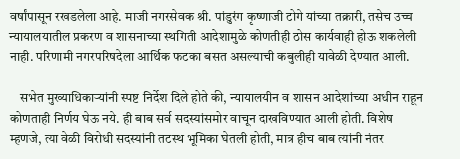वर्षांपासून रखडलेला आहे. माजी नगरसेवक श्री. पांडुरंग कृष्णाजी टोगे यांच्या तक्रारी, तसेच उच्च न्यायालयातील प्रकरण व शासनाच्या स्थगिती आदेशामुळे कोणतीही ठोस कार्यवाही होऊ शकलेली नाही. परिणामी नगरपरिषदेला आर्थिक फटका बसत असल्याची कबुलीही यावेळी देण्यात आली.

    सभेत मुख्याधिकाऱ्यांनी स्पष्ट निर्देश दिले होते की, न्यायालयीन व शासन आदेशांच्या अधीन राहून कोणताही निर्णय घेऊ नये. ही बाब सर्व सदस्यांसमोर वाचून दाखविण्यात आली होती. विशेष म्हणजे, त्या वेळी विरोधी सदस्यांनी तटस्थ भूमिका घेतली होती, मात्र हीच बाब त्यांनी नंतर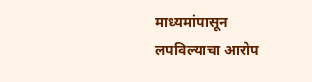माध्यमांपासून लपविल्याचा आरोप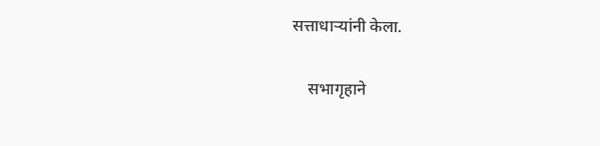सत्ताधाऱ्यांनी केला.

    सभागृहाने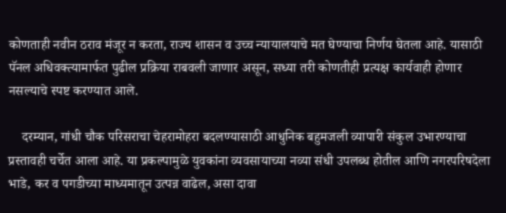कोणताही नवीन ठराव मंजूर न करता, राज्य शासन व उच्च न्यायालयाचे मत घेण्याचा निर्णय घेतला आहे. यासाठी पॅनल अधिवक्त्यामार्फत पुढील प्रक्रिया राबवली जाणार असून, सध्या तरी कोणतीही प्रत्यक्ष कार्यवाही होणार नसल्याचे स्पष्ट करण्यात आले.

    दरम्यान, गांधी चौक परिसराचा चेहरामोहरा बदलण्यासाठी आधुनिक बहुमजली व्यापारी संकुल उभारण्याचा प्रस्तावही चर्चेत आला आहे. या प्रकल्पामुळे युवकांना व्यवसायाच्या नव्या संधी उपलब्ध होतील आणि नगरपरिषदेला भाडे, कर व पगडीच्या माध्यमातून उत्पन्न वाढेल, असा दावा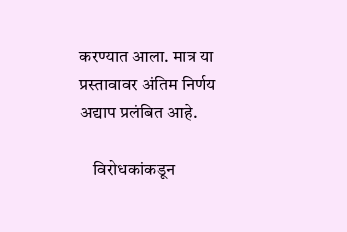करण्यात आला. मात्र या प्रस्तावावर अंतिम निर्णय अद्याप प्रलंबित आहे.

    विरोधकांकडून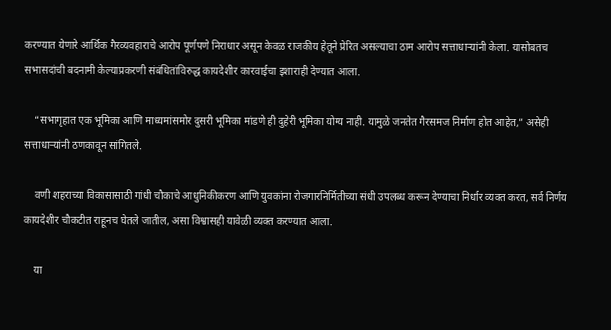करण्यात येणारे आर्थिक गैरव्यवहाराचे आरोप पूर्णपणे निराधार असून केवळ राजकीय हेतूने प्रेरित असल्याचा ठाम आरोप सत्ताधाऱ्यांनी केला. यासोबतच सभासदांची बदनामी केल्याप्रकरणी संबंधितांविरुद्ध कायदेशीर कारवाईचा इशाराही देण्यात आला.

    “सभागृहात एक भूमिका आणि माध्यमांसमोर दुसरी भूमिका मांडणे ही दुहेरी भूमिका योग्य नाही. यामुळे जनतेत गैरसमज निर्माण होत आहेत,” असेही सत्ताधाऱ्यांनी ठणकावून सांगितले.

    वणी शहराच्या विकासासाठी गांधी चौकाचे आधुनिकीकरण आणि युवकांना रोजगारनिर्मितीच्या संधी उपलब्ध करून देण्याचा निर्धार व्यक्त करत, सर्व निर्णय कायदेशीर चौकटीत राहूनच घेतले जातील, असा विश्वासही यावेळी व्यक्त करण्यात आला.

    या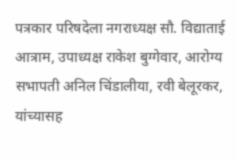पत्रकार परिषदेला नगराध्यक्ष सौ. विद्याताई आत्राम, उपाध्यक्ष राकेश बुग्गेवार, आरोग्य सभापती अनिल चिंडालीया, रवी बेलूरकर, यांच्यासह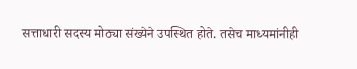सत्ताधारी सदस्य मोठ्या संख्येने उपस्थित होते. तसेच माध्यमांनीही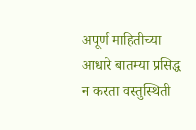अपूर्ण माहितीच्या आधारे बातम्या प्रसिद्ध न करता वस्तुस्थिती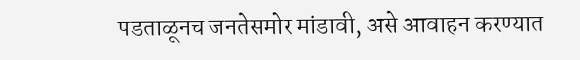पडताळूनच जनतेसमोर मांडावी, असे आवाहन करण्यात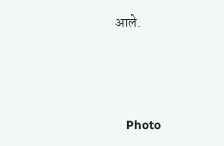आले.



    Photo